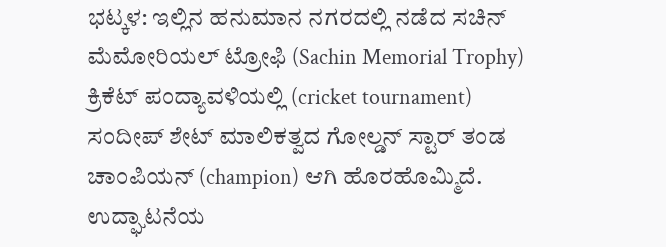ಭಟ್ಕಳ: ಇಲ್ಲಿನ ಹನುಮಾನ ನಗರದಲ್ಲಿ ನಡೆದ ಸಚಿನ್ ಮೆಮೋರಿಯಲ್ ಟ್ರೋಫಿ (Sachin Memorial Trophy) ಕ್ರಿಕೆಟ್ ಪಂದ್ಯಾವಳಿಯಲ್ಲಿ (cricket tournament) ಸಂದೀಪ್ ಶೇಟ್ ಮಾಲಿಕತ್ವದ ಗೋಲ್ಡನ್ ಸ್ಟಾರ್ ತಂಡ ಚಾಂಪಿಯನ್ (champion) ಆಗಿ ಹೊರಹೊಮ್ಮಿದೆ.
ಉದ್ಘಾಟನೆಯ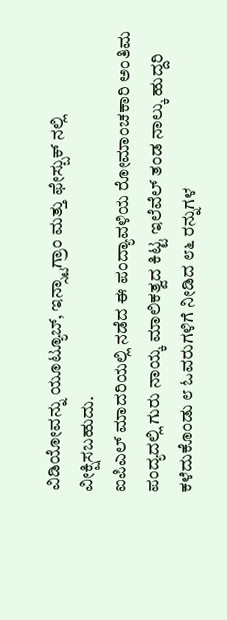ವಿಡಿಯೋವನ್ನು ಯೂಟ್ಯೂಬ್, ಇನ್ಸ್ಟಾಗ್ರಾಂ ಮತ್ತು ಫೇಸ್ಬುಕ್ ನಲ್ಲಿ ವೀಕ್ಷಿಸಬಹುದು.
ಐಪಿಎಲ್ ಮಾದರಿಯಲ್ಲಿ ನಡೆದ ಈ ಪಂದ್ಯಾವಳಿಯ ರೋಮಾಂಚಕಾರಿ ಅಂತಿಮ ಪಂದ್ಯದಲ್ಲಿ ಗುರು ನಾಯ್ಕ ಮಾಲಿಕತ್ವದ ಕಿಟ್ಟ ಇಲೆವೆಲ್ ತಂಡ ನಾಲ್ಕು ಹುದ್ದರಿ ಕಳೆದುಕೊಂಡು ೮ ಓವರುಗಳಿಗೆ ನೀಡಿದ ೮೬ ರನ್ನುಗಳ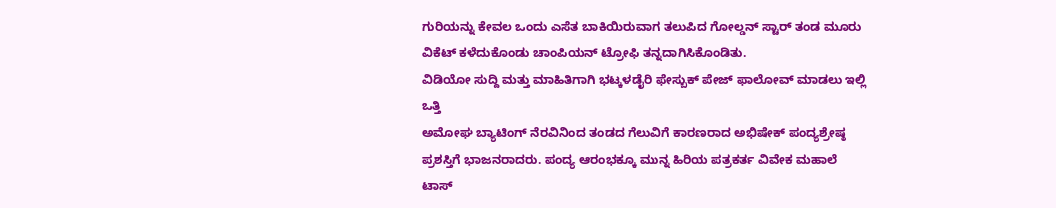ಗುರಿಯನ್ನು ಕೇವಲ ಒಂದು ಎಸೆತ ಬಾಕಿಯಿರುವಾಗ ತಲುಪಿದ ಗೋಲ್ಡನ್ ಸ್ಟಾರ್ ತಂಡ ಮೂರು ವಿಕೆಟ್ ಕಳೆದುಕೊಂಡು ಚಾಂಪಿಯನ್ ಟ್ರೋಫಿ ತನ್ನದಾಗಿಸಿಕೊಂಡಿತು.
ವಿಡಿಯೋ ಸುದ್ದಿ ಮತ್ತು ಮಾಹಿತಿಗಾಗಿ ಭಟ್ಕಳಡೈರಿ ಫೇಸ್ಬುಕ್ ಪೇಜ್ ಫಾಲೋವ್ ಮಾಡಲು ಇಲ್ಲಿ ಒತ್ತಿ
ಅಮೋಘ ಬ್ಯಾಟಿಂಗ್ ನೆರವಿನಿಂದ ತಂಡದ ಗೆಲುವಿಗೆ ಕಾರಣರಾದ ಅಭಿಷೇಕ್ ಪಂದ್ಯಶ್ರೇಷ್ಠ ಪ್ರಶಸ್ತಿಗೆ ಭಾಜನರಾದರು. ಪಂದ್ಯ ಆರಂಭಕ್ಕೂ ಮುನ್ನ ಹಿರಿಯ ಪತ್ರಕರ್ತ ವಿವೇಕ ಮಹಾಲೆ ಟಾಸ್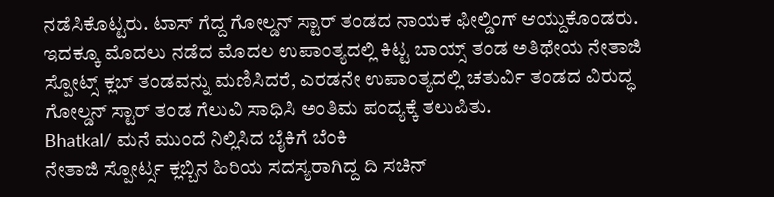ನಡೆಸಿಕೊಟ್ಟರು. ಟಾಸ್ ಗೆದ್ದ ಗೋಲ್ಡನ್ ಸ್ಟಾರ್ ತಂಡದ ನಾಯಕ ಫೀಲ್ಡಿಂಗ್ ಆಯ್ದುಕೊಂಡರು. ಇದಕ್ಕೂ ಮೊದಲು ನಡೆದ ಮೊದಲ ಉಪಾಂತ್ಯದಲ್ಲಿ ಕಿಟ್ಟ ಬಾಯ್ಸ್ ತಂಡ ಅತಿಥೇಯ ನೇತಾಜಿ ಸ್ಪೋಟ್ಸ್ ಕ್ಲಬ್ ತಂಡವನ್ನು ಮಣಿಸಿದರೆ, ಎರಡನೇ ಉಪಾಂತ್ಯದಲ್ಲಿ ಚತುರ್ವಿ ತಂಡದ ವಿರುದ್ಧ ಗೋಲ್ಡನ್ ಸ್ಟಾರ್ ತಂಡ ಗೆಲುವಿ ಸಾಧಿಸಿ ಅಂತಿಮ ಪಂದ್ಯಕ್ಕೆ ತಲುಪಿತು.
Bhatkal/ ಮನೆ ಮುಂದೆ ನಿಲ್ಲಿಸಿದ ಬೈಕಿಗೆ ಬೆಂಕಿ
ನೇತಾಜಿ ಸ್ಪೋರ್ಟ್ಸ ಕ್ಲಬ್ಬಿನ ಹಿರಿಯ ಸದಸ್ಯರಾಗಿದ್ದ ದಿ ಸಚಿನ್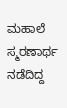ಮಹಾಲೆ ಸ್ಮರಣಾರ್ಥ ನಡೆದಿದ್ದ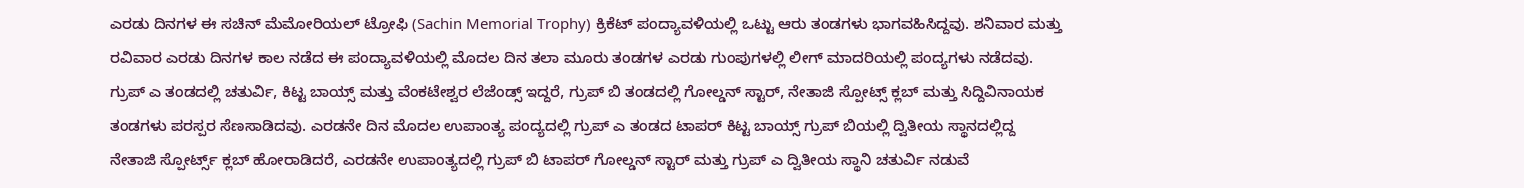ಎರಡು ದಿನಗಳ ಈ ಸಚಿನ್ ಮೆಮೋರಿಯಲ್ ಟ್ರೋಫಿ (Sachin Memorial Trophy) ಕ್ರಿಕೆಟ್ ಪಂದ್ಯಾವಳಿಯಲ್ಲಿ ಒಟ್ಟು ಆರು ತಂಡಗಳು ಭಾಗವಹಿಸಿದ್ದವು. ಶನಿವಾರ ಮತ್ತು ರವಿವಾರ ಎರಡು ದಿನಗಳ ಕಾಲ ನಡೆದ ಈ ಪಂದ್ಯಾವಳಿಯಲ್ಲಿ ಮೊದಲ ದಿನ ತಲಾ ಮೂರು ತಂಡಗಳ ಎರಡು ಗುಂಪುಗಳಲ್ಲಿ ಲೀಗ್ ಮಾದರಿಯಲ್ಲಿ ಪಂದ್ಯಗಳು ನಡೆದವು. ಗ್ರುಪ್ ಎ ತಂಡದಲ್ಲಿ ಚತುರ್ವಿ, ಕಿಟ್ಟ ಬಾಯ್ಸ್ ಮತ್ತು ವೆಂಕಟೇಶ್ವರ ಲೆಜೆಂಡ್ಸ್ ಇದ್ದರೆ, ಗ್ರುಪ್ ಬಿ ತಂಡದಲ್ಲಿ ಗೋಲ್ಡನ್ ಸ್ಟಾರ್, ನೇತಾಜಿ ಸ್ಪೋಟ್ಸ್ ಕ್ಲಬ್ ಮತ್ತು ಸಿದ್ದಿವಿನಾಯಕ ತಂಡಗಳು ಪರಸ್ಪರ ಸೆಣಸಾಡಿದವು. ಎರಡನೇ ದಿನ ಮೊದಲ ಉಪಾಂತ್ಯ ಪಂದ್ಯದಲ್ಲಿ ಗ್ರುಪ್ ಎ ತಂಡದ ಟಾಪರ್ ಕಿಟ್ಟ ಬಾಯ್ಸ್ ಗ್ರುಪ್ ಬಿಯಲ್ಲಿ ದ್ವಿತೀಯ ಸ್ಥಾನದಲ್ಲಿದ್ದ ನೇತಾಜಿ ಸ್ಪೋರ್ಟ್ಸ್ ಕ್ಲಬ್ ಹೋರಾಡಿದರೆ, ಎರಡನೇ ಉಪಾಂತ್ಯದಲ್ಲಿ ಗ್ರುಪ್ ಬಿ ಟಾಪರ್ ಗೋಲ್ಡನ್ ಸ್ಟಾರ್ ಮತ್ತು ಗ್ರುಪ್ ಎ ದ್ವಿತೀಯ ಸ್ಥಾನಿ ಚತುರ್ವಿ ನಡುವೆ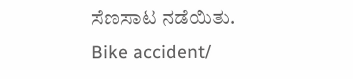ಸೆಣಸಾಟ ನಡೆಯಿತು.
Bike accident/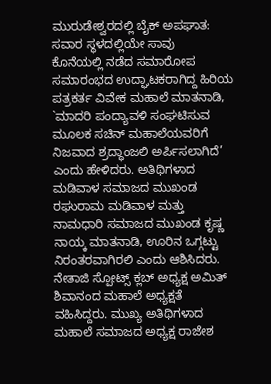ಮುರುಡೇಶ್ವರದಲ್ಲಿ ಬೈಕ್ ಅಪಘಾತ: ಸವಾರ ಸ್ಥಳದಲ್ಲಿಯೇ ಸಾವು
ಕೊನೆಯಲ್ಲಿ ನಡೆದ ಸಮಾರೋಪ ಸಮಾರಂಭದ ಉದ್ಘಾಟಕರಾಗಿದ್ದ ಹಿರಿಯ ಪತ್ರಕರ್ತ ವಿವೇಕ ಮಹಾಲೆ ಮಾತನಾಡಿ, `ಮಾದರಿ ಪಂದ್ಯಾವಳಿ ಸಂಘಟಿಸುವ ಮೂಲಕ ಸಚಿನ್ ಮಹಾಲೆಯವರಿಗೆ ನಿಜವಾದ ಶ್ರದ್ಧಾಂಜಲಿ ಅರ್ಪಿಸಲಾಗಿದೆ’ ಎಂದು ಹೇಳಿದರು. ಅತಿಥಿಗಳಾದ ಮಡಿವಾಳ ಸಮಾಜದ ಮುಖಂಡ ರಘುರಾಮ ಮಡಿವಾಳ ಮತ್ತು ನಾಮಧಾರಿ ಸಮಾಜದ ಮುಖಂಡ ಕೃಷ್ಣ ನಾಯ್ಕ ಮಾತನಾಡಿ, ಊರಿನ ಒಗ್ಗಟ್ಟು ನಿರಂತರವಾಗಿರಲಿ ಎಂದು ಆಶಿಸಿದರು. ನೇತಾಜಿ ಸ್ಪೋಟ್ಸ್ ಕ್ಲಬ್ ಅಧ್ಯಕ್ಷ ಅಮಿತ್ ಶಿವಾನಂದ ಮಹಾಲೆ ಅಧ್ಯಕ್ಷತೆ ವಹಿಸಿದ್ದರು. ಮುಖ್ಯ ಅತಿಥಿಗಳಾದ ಮಹಾಲೆ ಸಮಾಜದ ಅಧ್ಯಕ್ಷ ರಾಜೇಶ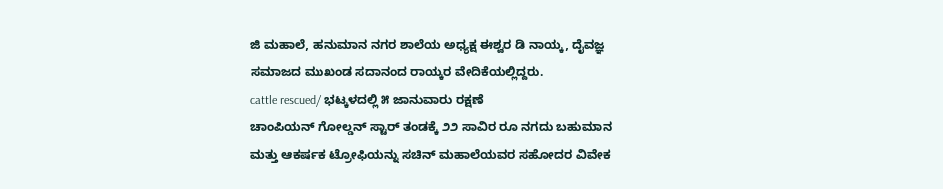ಜಿ ಮಹಾಲೆ, ಹನುಮಾನ ನಗರ ಶಾಲೆಯ ಅಧ್ಯಕ್ಷ ಈಶ್ವರ ಡಿ ನಾಯ್ಕ, ದೈವಜ್ಞ ಸಮಾಜದ ಮುಖಂಡ ಸದಾನಂದ ರಾಯ್ಕರ ವೇದಿಕೆಯಲ್ಲಿದ್ದರು.
cattle rescued/ ಭಟ್ಕಳದಲ್ಲಿ ೫ ಜಾನುವಾರು ರಕ್ಷಣೆ
ಚಾಂಪಿಯನ್ ಗೋಲ್ಡನ್ ಸ್ಟಾರ್ ತಂಡಕ್ಕೆ ೨೨ ಸಾವಿರ ರೂ ನಗದು ಬಹುಮಾನ ಮತ್ತು ಆಕರ್ಷಕ ಟ್ರೋಫಿಯನ್ನು ಸಚಿನ್ ಮಹಾಲೆಯವರ ಸಹೋದರ ವಿವೇಕ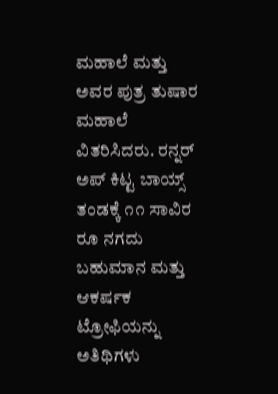ಮಹಾಲೆ ಮತ್ತು ಅವರ ಪುತ್ರ ತುಷಾರ ಮಹಾಲೆ ವಿತರಿಸಿದರು. ರನ್ನರ್ ಅಪ್ ಕಿಟ್ಟ ಬಾಯ್ಸ್ ತಂಡಕ್ಕೆ ೧೧ ಸಾವಿರ ರೂ ನಗದು ಬಹುಮಾನ ಮತ್ತು ಆಕರ್ಷಕ ಟ್ರೋಫಿಯನ್ನು ಅತಿಥಿಗಳು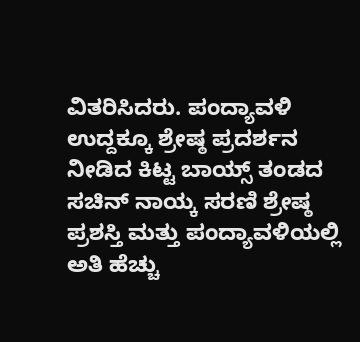ವಿತರಿಸಿದರು. ಪಂದ್ಯಾವಳಿ ಉದ್ದಕ್ಕೂ ಶ್ರೇಷ್ಠ ಪ್ರದರ್ಶನ ನೀಡಿದ ಕಿಟ್ಟ ಬಾಯ್ಸ್ ತಂಡದ ಸಚಿನ್ ನಾಯ್ಕ ಸರಣಿ ಶ್ರೇಷ್ಠ ಪ್ರಶಸ್ತಿ ಮತ್ತು ಪಂದ್ಯಾವಳಿಯಲ್ಲಿ ಅತಿ ಹೆಚ್ಚು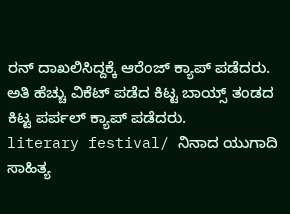ರನ್ ದಾಖಲಿಸಿದ್ದಕ್ಕೆ ಆರೆಂಜ್ ಕ್ಯಾಪ್ ಪಡೆದರು. ಅತಿ ಹೆಚ್ಚು ವಿಕೆಟ್ ಪಡೆದ ಕಿಟ್ಟ ಬಾಯ್ಸ್ ತಂಡದ ಕಿಟ್ಟ ಪರ್ಪಲ್ ಕ್ಯಾಪ್ ಪಡೆದರು.
literary festival/ ನಿನಾದ ಯುಗಾದಿ ಸಾಹಿತ್ಯ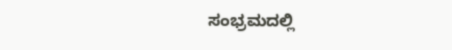ಸಂಭ್ರಮದಲ್ಲಿ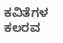ಕವಿತೆಗಳ ಕಲರವ